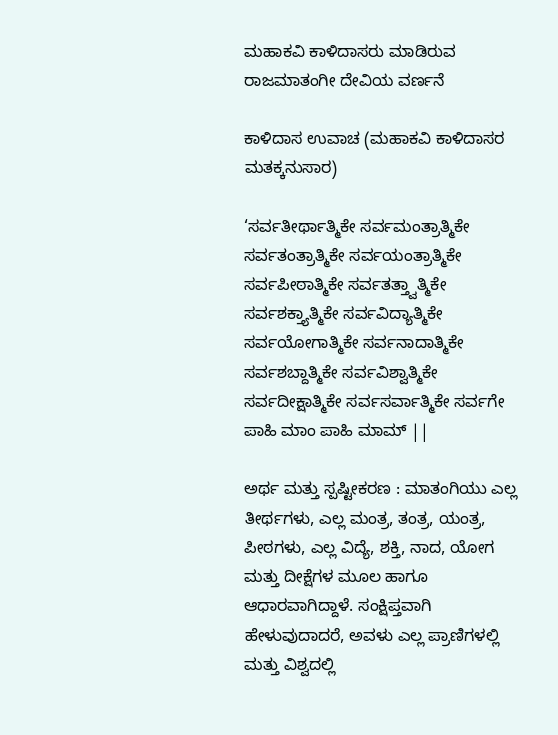ಮಹಾಕವಿ ಕಾಳಿದಾಸರು ಮಾಡಿರುವ ರಾಜಮಾತಂಗೀ ದೇವಿಯ ವರ್ಣನೆ

ಕಾಳಿದಾಸ ಉವಾಚ (ಮಹಾಕವಿ ಕಾಳಿದಾಸರ ಮತಕ್ಕನುಸಾರ)

‘ಸರ್ವತೀರ್ಥಾತ್ಮಿಕೇ ಸರ್ವಮಂತ್ರಾತ್ಮಿಕೇ ಸರ್ವತಂತ್ರಾತ್ಮಿಕೇ ಸರ್ವಯಂತ್ರಾತ್ಮಿಕೇ ಸರ್ವಪೀಠಾತ್ಮಿಕೇ ಸರ್ವತತ್ತ್ವಾತ್ಮಿಕೇ ಸರ್ವಶಕ್ತ್ಯಾತ್ಮಿಕೇ ಸರ್ವವಿದ್ಯಾತ್ಮಿಕೇ ಸರ್ವಯೋಗಾತ್ಮಿಕೇ ಸರ್ವನಾದಾತ್ಮಿಕೇ ಸರ್ವಶಬ್ದಾತ್ಮಿಕೇ ಸರ್ವವಿಶ್ವಾತ್ಮಿಕೇ ಸರ್ವದೀಕ್ಷಾತ್ಮಿಕೇ ಸರ್ವಸರ್ವಾತ್ಮಿಕೇ ಸರ್ವಗೇ ಪಾಹಿ ಮಾಂ ಪಾಹಿ ಮಾಮ್ ||

ಅರ್ಥ ಮತ್ತು ಸ್ಪಷ್ಟೀಕರಣ : ಮಾತಂಗಿಯು ಎಲ್ಲ ತೀರ್ಥಗಳು, ಎಲ್ಲ ಮಂತ್ರ, ತಂತ್ರ, ಯಂತ್ರ, ಪೀಠಗಳು, ಎಲ್ಲ ವಿದ್ಯೆ, ಶಕ್ತಿ, ನಾದ, ಯೋಗ ಮತ್ತು ದೀಕ್ಷೆಗಳ ಮೂಲ ಹಾಗೂ ಆಧಾರವಾಗಿದ್ದಾಳೆ. ಸಂಕ್ಷಿಪ್ತವಾಗಿ ಹೇಳುವುದಾದರೆ, ಅವಳು ಎಲ್ಲ ಪ್ರಾಣಿಗಳಲ್ಲಿ ಮತ್ತು ವಿಶ್ವದಲ್ಲಿ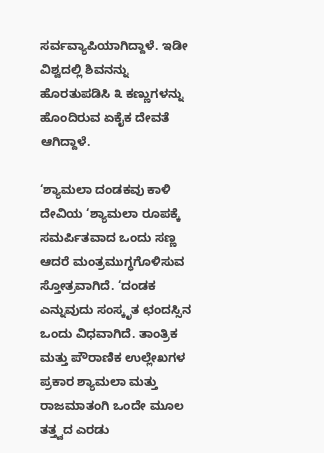ಸರ್ವವ್ಯಾಪಿಯಾಗಿದ್ದಾಳೆ. ಇಡೀ ವಿಶ್ವದಲ್ಲಿ ಶಿವನನ್ನು ಹೊರತುಪಡಿಸಿ ೩ ಕಣ್ಣುಗಳನ್ನು ಹೊಂದಿರುವ ಏಕೈಕ ದೇವತೆ ಆಗಿದ್ದಾಳೆ.

‘ಶ್ಯಾಮಲಾ ದಂಡಕವು ಕಾಳಿ ದೇವಿಯ ‘ಶ್ಯಾಮಲಾ ರೂಪಕ್ಕೆ ಸಮರ್ಪಿತವಾದ ಒಂದು ಸಣ್ಣ ಆದರೆ ಮಂತ್ರಮುಗ್ಧಗೊಳಿಸುವ ಸ್ತೋತ್ರವಾಗಿದೆ. ‘ದಂಡಕ ಎನ್ನುವುದು ಸಂಸ್ಕೃತ ಛಂದಸ್ಸಿನ ಒಂದು ವಿಧವಾಗಿದೆ. ತಾಂತ್ರಿಕ ಮತ್ತು ಪೌರಾಣಿಕ ಉಲ್ಲೇಖಗಳ ಪ್ರಕಾರ ಶ್ಯಾಮಲಾ ಮತ್ತು ರಾಜಮಾತಂಗಿ ಒಂದೇ ಮೂಲ ತತ್ತ್ವದ ಎರಡು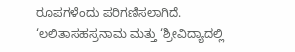ರೂಪಗಳೆಂದು ಪರಿಗಣಿಸಲಾಗಿದೆ. ‘ಲಲಿತಾಸಹಸ್ರನಾಮ ಮತ್ತು ‘ಶ್ರೀವಿದ್ಯಾದಲ್ಲಿ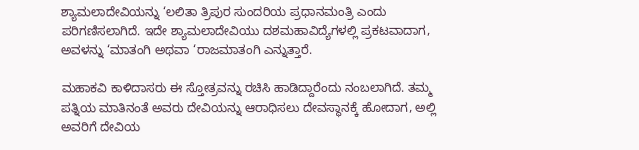ಶ್ಯಾಮಲಾದೇವಿಯನ್ನು ‘ಲಲಿತಾ ತ್ರಿಪುರ ಸುಂದರಿಯ ಪ್ರಧಾನಮಂತ್ರಿ ಎಂದು ಪರಿಗಣಿಸಲಾಗಿದೆ. ಇದೇ ಶ್ಯಾಮಲಾದೇವಿಯು ದಶಮಹಾವಿದ್ಯೆಗಳಲ್ಲಿ ಪ್ರಕಟವಾದಾಗ, ಅವಳನ್ನು ‘ಮಾತಂಗಿ ಅಥವಾ ‘ರಾಜಮಾತಂಗಿ ಎನ್ನುತ್ತಾರೆ.

ಮಹಾಕವಿ ಕಾಳಿದಾಸರು ಈ ಸ್ತೋತ್ರವನ್ನು ರಚಿಸಿ ಹಾಡಿದ್ದಾರೆಂದು ನಂಬಲಾಗಿದೆ. ತಮ್ಮ ಪತ್ನಿಯ ಮಾತಿನಂತೆ ಅವರು ದೇವಿಯನ್ನು ಆರಾಧಿಸಲು ದೇವಸ್ಥಾನಕ್ಕೆ ಹೋದಾಗ, ಅಲ್ಲಿ ಅವರಿಗೆ ದೇವಿಯ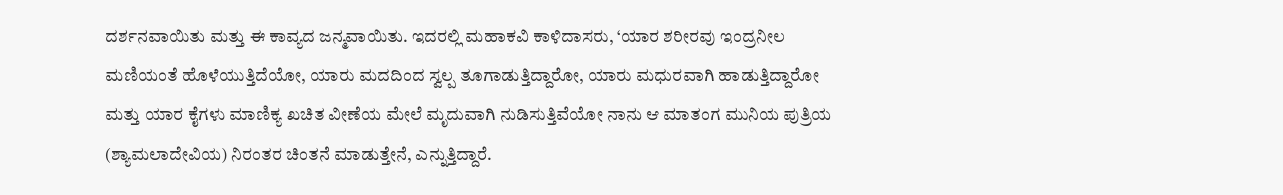ದರ್ಶನವಾಯಿತು ಮತ್ತು ಈ ಕಾವ್ಯದ ಜನ್ಮವಾಯಿತು. ಇದರಲ್ಲಿ ಮಹಾಕವಿ ಕಾಳಿದಾಸರು, ‘ಯಾರ ಶರೀರವು ಇಂದ್ರನೀಲ ಮಣಿಯಂತೆ ಹೊಳೆಯುತ್ತಿದೆಯೋ, ಯಾರು ಮದದಿಂದ ಸ್ವಲ್ಪ ತೂಗಾಡುತ್ತಿದ್ದಾರೋ, ಯಾರು ಮಧುರವಾಗಿ ಹಾಡುತ್ತಿದ್ದಾರೋ ಮತ್ತು ಯಾರ ಕೈಗಳು ಮಾಣಿಕ್ಯ ಖಚಿತ ವೀಣೆಯ ಮೇಲೆ ಮೃದುವಾಗಿ ನುಡಿಸುತ್ತಿವೆಯೋ ನಾನು ಆ ಮಾತಂಗ ಮುನಿಯ ಪುತ್ರಿಯ (ಶ್ಯಾಮಲಾದೇವಿಯ) ನಿರಂತರ ಚಿಂತನೆ ಮಾಡುತ್ತೇನೆ, ಎನ್ನುತ್ತಿದ್ದಾರೆ.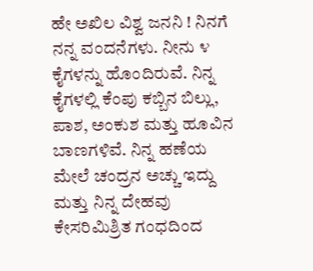ಹೇ ಅಖಿಲ ವಿಶ್ವ ಜನನಿ ! ನಿನಗೆ ನನ್ನ ವಂದನೆಗಳು. ನೀನು ೪ ಕೈಗಳನ್ನು ಹೊಂದಿರುವೆ. ನಿನ್ನ ಕೈಗಳಲ್ಲಿ ಕೆಂಪು ಕಬ್ಬಿನ ಬಿಲ್ಲು, ಪಾಶ, ಅಂಕುಶ ಮತ್ತು ಹೂವಿನ ಬಾಣಗಳಿವೆ. ನಿನ್ನ ಹಣೆಯ ಮೇಲೆ ಚಂದ್ರನ ಅಚ್ಚು ಇದ್ದು ಮತ್ತು ನಿನ್ನ ದೇಹವು ಕೇಸರಿಮಿಶ್ರಿತ ಗಂಧದಿಂದ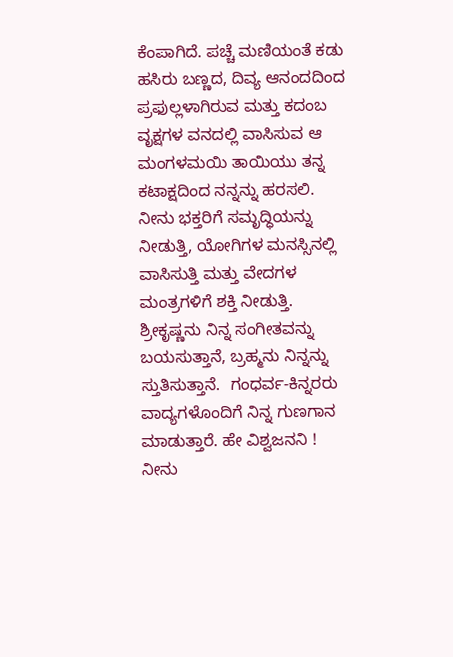ಕೆಂಪಾಗಿದೆ. ಪಚ್ಚೆ ಮಣಿಯಂತೆ ಕಡು ಹಸಿರು ಬಣ್ಣದ, ದಿವ್ಯ ಆನಂದದಿಂದ ಪ್ರಫುಲ್ಲಳಾಗಿರುವ ಮತ್ತು ಕದಂಬ ವೃಕ್ಷಗಳ ವನದಲ್ಲಿ ವಾಸಿಸುವ ಆ ಮಂಗಳಮಯಿ ತಾಯಿಯು ತನ್ನ ಕಟಾಕ್ಷದಿಂದ ನನ್ನನ್ನು ಹರಸಲಿ. ನೀನು ಭಕ್ತರಿಗೆ ಸಮೃದ್ಧಿಯನ್ನು ನೀಡುತ್ತಿ, ಯೋಗಿಗಳ ಮನಸ್ಸಿನಲ್ಲಿ ವಾಸಿಸುತ್ತಿ ಮತ್ತು ವೇದಗಳ ಮಂತ್ರಗಳಿಗೆ ಶಕ್ತಿ ನೀಡುತ್ತಿ. ಶ್ರೀಕೃಷ್ಣನು ನಿನ್ನ ಸಂಗೀತವನ್ನು ಬಯಸುತ್ತಾನೆ, ಬ್ರಹ್ಮನು ನಿನ್ನನ್ನು ಸ್ತುತಿಸುತ್ತಾನೆ.  ಗಂಧರ್ವ-ಕಿನ್ನರರು ವಾದ್ಯಗಳೊಂದಿಗೆ ನಿನ್ನ ಗುಣಗಾನ ಮಾಡುತ್ತಾರೆ. ಹೇ ವಿಶ್ವಜನನಿ ! ನೀನು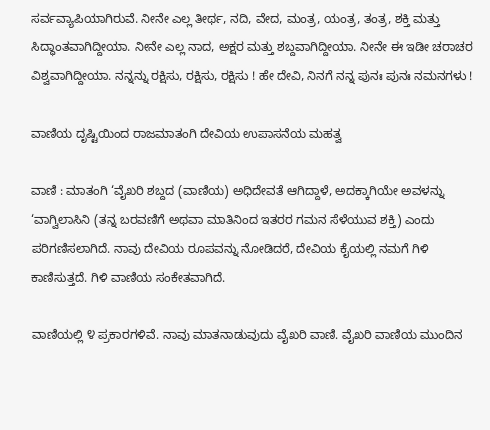ಸರ್ವವ್ಯಾಪಿಯಾಗಿರುವೆ. ನೀನೇ ಎಲ್ಲ ತೀರ್ಥ, ನದಿ, ವೇದ, ಮಂತ್ರ, ಯಂತ್ರ, ತಂತ್ರ, ಶಕ್ತಿ ಮತ್ತು ಸಿದ್ಧಾಂತವಾಗಿದ್ದೀಯಾ. ನೀನೇ ಎಲ್ಲ ನಾದ, ಅಕ್ಷರ ಮತ್ತು ಶಬ್ದವಾಗಿದ್ದೀಯಾ. ನೀನೇ ಈ ಇಡೀ ಚರಾಚರ ವಿಶ್ವವಾಗಿದ್ದೀಯಾ. ನನ್ನನ್ನು ರಕ್ಷಿಸು, ರಕ್ಷಿಸು, ರಕ್ಷಿಸು ! ಹೇ ದೇವಿ, ನಿನಗೆ ನನ್ನ ಪುನಃ ಪುನಃ ನಮನಗಳು !

ವಾಣಿಯ ದೃಷ್ಟಿಯಿಂದ ರಾಜಮಾತಂಗಿ ದೇವಿಯ ಉಪಾಸನೆಯ ಮಹತ್ವ

ವಾಣಿ : ಮಾತಂಗಿ ‘ವೈಖರಿ ಶಬ್ದದ (ವಾಣಿಯ) ಅಧಿದೇವತೆ ಆಗಿದ್ದಾಳೆ, ಅದಕ್ಕಾಗಿಯೇ ಅವಳನ್ನು ‘ವಾಗ್ವಿಲಾಸಿನಿ (ತನ್ನ ಬರವಣಿಗೆ ಅಥವಾ ಮಾತಿನಿಂದ ಇತರರ ಗಮನ ಸೆಳೆಯುವ ಶಕ್ತಿ) ಎಂದು ಪರಿಗಣಿಸಲಾಗಿದೆ. ನಾವು ದೇವಿಯ ರೂಪವನ್ನು ನೋಡಿದರೆ, ದೇವಿಯ ಕೈಯಲ್ಲಿ ನಮಗೆ ಗಿಳಿ ಕಾಣಿಸುತ್ತದೆ. ಗಿಳಿ ವಾಣಿಯ ಸಂಕೇತವಾಗಿದೆ.

ವಾಣಿಯಲ್ಲಿ ೪ ಪ್ರಕಾರಗಳಿವೆ. ನಾವು ಮಾತನಾಡುವುದು ವೈಖರಿ ವಾಣಿ. ವೈಖರಿ ವಾಣಿಯ ಮುಂದಿನ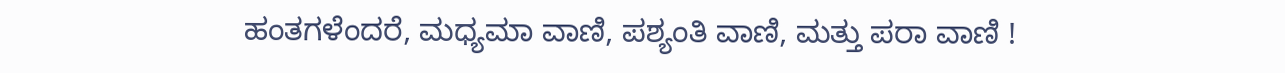ಹಂತಗಳೆಂದರೆ, ಮಧ್ಯಮಾ ವಾಣಿ, ಪಶ್ಯಂತಿ ವಾಣಿ, ಮತ್ತು ಪರಾ ವಾಣಿ !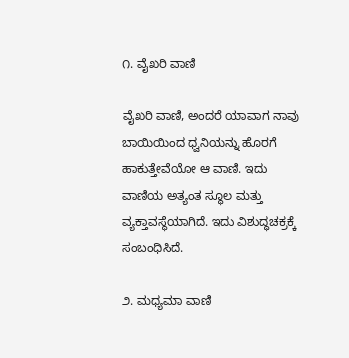೧. ವೈಖರಿ ವಾಣಿ

ವೈಖರಿ ವಾಣಿ, ಅಂದರೆ ಯಾವಾಗ ನಾವು ಬಾಯಿಯಿಂದ ಧ್ವನಿಯನ್ನು ಹೊರಗೆ ಹಾಕುತ್ತೇವೆಯೋ ಆ ವಾಣಿ. ಇದು ವಾಣಿಯ ಅತ್ಯಂತ ಸ್ಥೂಲ ಮತ್ತು ವ್ಯಕ್ತಾವಸ್ಥೆಯಾಗಿದೆ. ಇದು ವಿಶುದ್ಧಚಕ್ರಕ್ಕೆ ಸಂಬಂಧಿಸಿದೆ.

೨. ಮಧ್ಯಮಾ ವಾಣಿ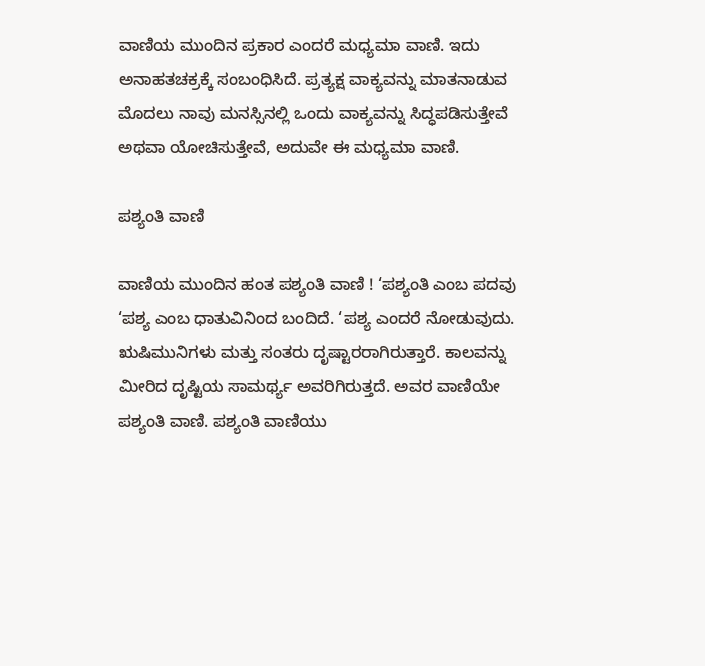ವಾಣಿಯ ಮುಂದಿನ ಪ್ರಕಾರ ಎಂದರೆ ಮಧ್ಯಮಾ ವಾಣಿ. ಇದು ಅನಾಹತಚಕ್ರಕ್ಕೆ ಸಂಬಂಧಿಸಿದೆ. ಪ್ರತ್ಯಕ್ಷ ವಾಕ್ಯವನ್ನು ಮಾತನಾಡುವ ಮೊದಲು ನಾವು ಮನಸ್ಸಿನಲ್ಲಿ ಒಂದು ವಾಕ್ಯವನ್ನು ಸಿದ್ಧಪಡಿಸುತ್ತೇವೆ ಅಥವಾ ಯೋಚಿಸುತ್ತೇವೆ, ಅದುವೇ ಈ ಮಧ್ಯಮಾ ವಾಣಿ.

ಪಶ್ಯಂತಿ ವಾಣಿ

ವಾಣಿಯ ಮುಂದಿನ ಹಂತ ಪಶ್ಯಂತಿ ವಾಣಿ ! ‘ಪಶ್ಯಂತಿ ಎಂಬ ಪದವು ‘ಪಶ್ಯ ಎಂಬ ಧಾತುವಿನಿಂದ ಬಂದಿದೆ. ‘ಪಶ್ಯ ಎಂದರೆ ನೋಡುವುದು. ಋಷಿಮುನಿಗಳು ಮತ್ತು ಸಂತರು ದೃಷ್ಟಾರರಾಗಿರುತ್ತಾರೆ. ಕಾಲವನ್ನು ಮೀರಿದ ದೃಷ್ಟಿಯ ಸಾಮರ್ಥ್ಯ ಅವರಿಗಿರುತ್ತದೆ. ಅವರ ವಾಣಿಯೇ ಪಶ್ಯಂತಿ ವಾಣಿ. ಪಶ್ಯಂತಿ ವಾಣಿಯು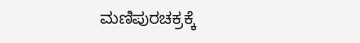ಮಣಿಪುರಚಕ್ರಕ್ಕೆ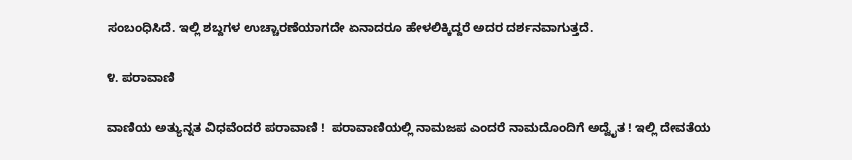ಸಂಬಂಧಿಸಿದೆ. ಇಲ್ಲಿ ಶಬ್ದಗಳ ಉಚ್ಚಾರಣೆಯಾಗದೇ ಏನಾದರೂ ಹೇಳಲಿಕ್ಕಿದ್ದರೆ ಅದರ ದರ್ಶನವಾಗುತ್ತದೆ.

೪. ಪರಾವಾಣಿ

ವಾಣಿಯ ಅತ್ಯುನ್ನತ ವಿಧವೆಂದರೆ ಪರಾವಾಣಿ !  ಪರಾವಾಣಿಯಲ್ಲಿ ನಾಮಜಪ ಎಂದರೆ ನಾಮದೊಂದಿಗೆ ಅದ್ವೈತ ! ಇಲ್ಲಿ ದೇವತೆಯ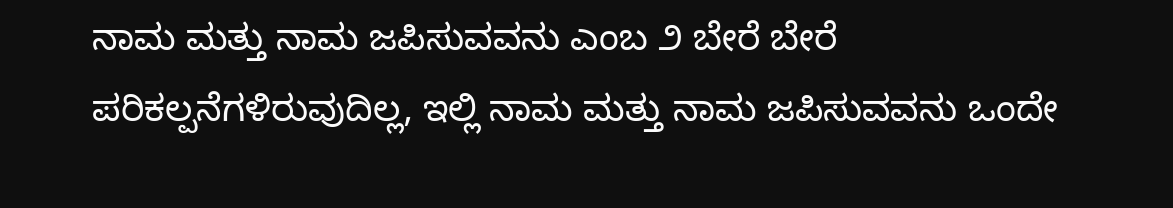ನಾಮ ಮತ್ತು ನಾಮ ಜಪಿಸುವವನು ಎಂಬ ೨ ಬೇರೆ ಬೇರೆ ಪರಿಕಲ್ಪನೆಗಳಿರುವುದಿಲ್ಲ, ಇಲ್ಲಿ ನಾಮ ಮತ್ತು ನಾಮ ಜಪಿಸುವವನು ಒಂದೇ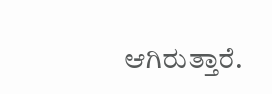ಆಗಿರುತ್ತಾರೆ.